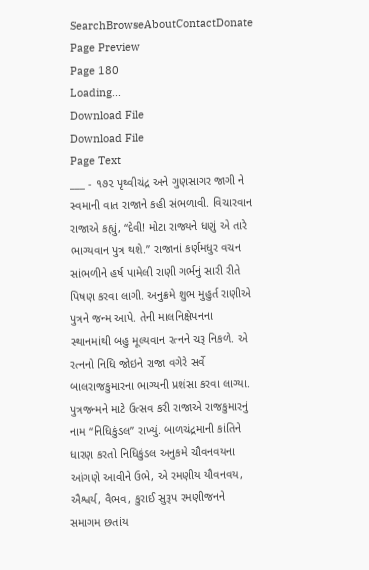SearchBrowseAboutContactDonate
Page Preview
Page 180
Loading...
Download File
Download File
Page Text
___ - ૧૭૨ પૃથ્વીચંદ્ર અને ગુણસાગર જાગી ને સ્વમાની વાત રાજાને કહી સંભળાવી. વિચારવાન રાજાએ કહ્યું, “દેવી! મોટા રાજ્યને ધણું એ તારે ભાગ્યવાન પુત્ર થશે.” રાજાનાં કર્ણમધુર વચન સાંભળીને હર્ષ પામેલી રાણી ગર્ભનું સારી રીતે પિષણ કરવા લાગી. અનુક્રમે શુભ મુહુર્ત રાણીએ પુત્રને જન્મ આપે. તેની માલનિક્ષેપનના સ્થાનમાંથી બહુ મૂલ્યવાન રત્નને ચરૂ નિકળે. એ રત્નનો નિધિ જોઇને રાજા વગેરે સર્વે બાલરાજકુમારના ભાગ્યની પ્રશંસા કરવા લાગ્યા. પુત્રજન્મને માટે ઉત્સવ કરી રાજાએ રાજકુમારનું નામ “નિધિકુંડલ” રાખ્યું. બાળચંદ્રમાની કાંતિને ધારણ કરતો નિધિકુંડલ અનુકમે ચૌવનવયના આંગણે આવીને ઉભે, એ રમણીય યૌવનવય, ઐશ્વર્ય, વૈભવ, કુરાઈ સુરૂપ રમણીજનને સમાગમ છતાંય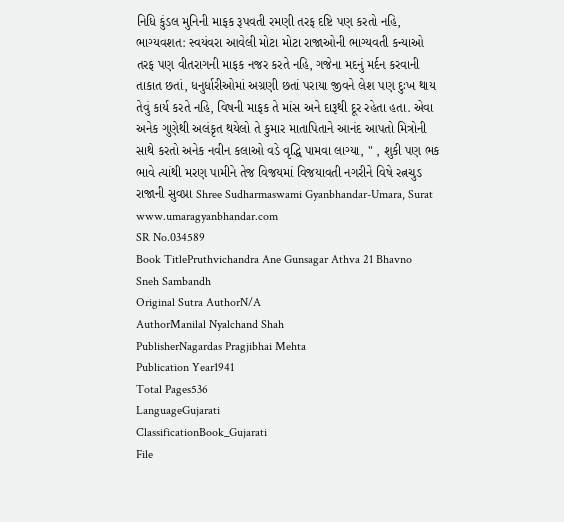નિધિ કુંડલ મુનિની માફક રૂપવતી રમણી તરફ દષ્ટિ પણ કરતો નહિ, ભાગ્યવશત: સ્વયંવરા આવેલી મોટા મોટા રાજાઓની ભાગ્યવતી કન્યાઓ તરફ પણ વીતરાગની માફક નજર કરતે નહિ, ગજેના મદનું મર્દન કરવાની તાકાત છતાં, ધનુર્ધારીઓમાં અગ્રણી છતાં પરાયા જીવને લેશ પણ દુઃખ થાય તેવું કાર્ય કરતે નહિ, વિષની માફક તે માંસ અને દારૂથી દૂર રહેતા હતા. એવા અનેક ગુણેથી અલંકૃત થયેલો તે કુમાર માતાપિતાને આનંદ આપતો મિત્રોની સાથે કરતો અનેક નવીન કલાઓ વડે વૃદ્ધિ પામવા લાગ્યા, " , શુકી પણ ભક ભાવે ત્યાંથી મરણ પામીને તેજ વિજયમાં વિજયાવતી નગરીને વિષે રત્નચુડ રાજાની સુવપ્રા Shree Sudharmaswami Gyanbhandar-Umara, Surat www.umaragyanbhandar.com
SR No.034589
Book TitlePruthvichandra Ane Gunsagar Athva 21 Bhavno Sneh Sambandh
Original Sutra AuthorN/A
AuthorManilal Nyalchand Shah
PublisherNagardas Pragjibhai Mehta
Publication Year1941
Total Pages536
LanguageGujarati
ClassificationBook_Gujarati
File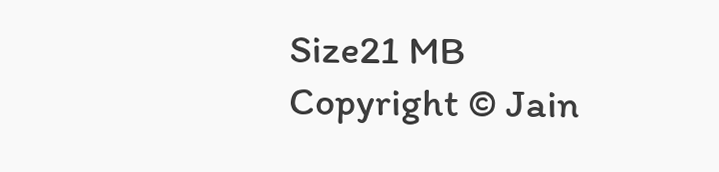Size21 MB
Copyright © Jain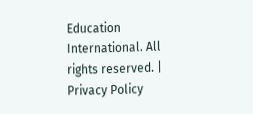Education International. All rights reserved. | Privacy Policy